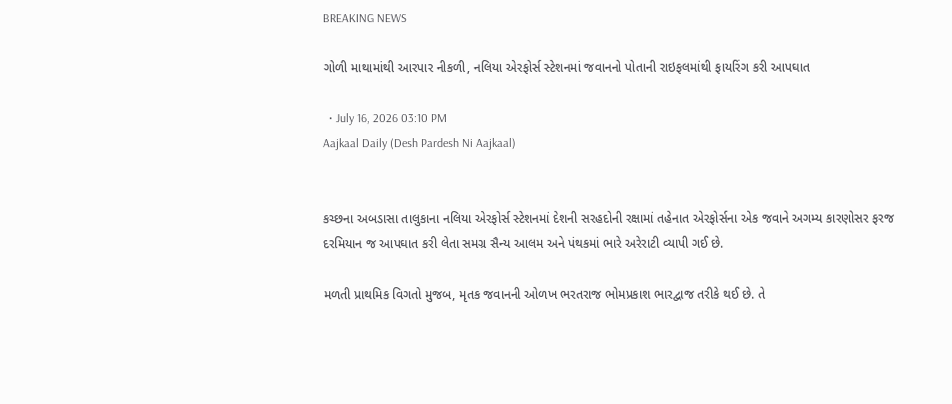BREAKING NEWS

ગોળી માથામાંથી આરપાર નીકળી, નલિયા એરફોર્સ સ્ટેશનમાં જવાનનો પોતાની રાઇફલમાંથી ફાયરિંગ કરી આપઘાત

  • July 16, 2026 03:10 PM
Aajkaal Daily (Desh Pardesh Ni Aajkaal)


કચ્છના અબડાસા તાલુકાના નલિયા એરફોર્સ સ્ટેશનમાં દેશની સરહદોની રક્ષામાં તહેનાત એરફોર્સના એક જવાને અગમ્ય કારણોસર ફરજ દરમિયાન જ આપઘાત કરી લેતા સમગ્ર સૈન્ય આલમ અને પંથકમાં ભારે અરેરાટી વ્યાપી ગઈ છે.

મળતી પ્રાથમિક વિગતો મુજબ, મૃતક જવાનની ઓળખ ભરતરાજ ભોમપ્રકાશ ભારદ્વાજ તરીકે થઈ છે. તે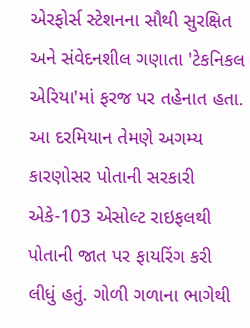એરફોર્સ સ્ટેશનના સૌથી સુરક્ષિત અને સંવેદનશીલ ગણાતા 'ટેકનિકલ એરિયા'માં ફરજ પર તહેનાત હતા. આ દરમિયાન તેમણે અગમ્ય કારણોસર પોતાની સરકારી એકે-103 એસોલ્ટ રાઇફલથી પોતાની જાત પર ફાયરિંગ કરી લીધું હતું. ગોળી ગળાના ભાગેથી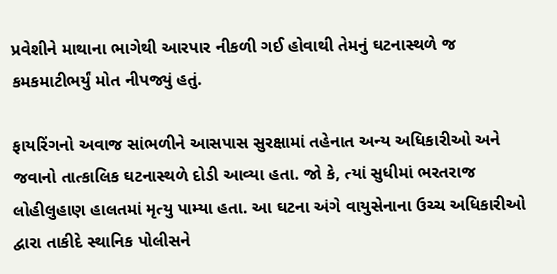પ્રવેશીને માથાના ભાગેથી આરપાર નીકળી ગઈ હોવાથી તેમનું ઘટનાસ્થળે જ કમકમાટીભર્યું મોત નીપજ્યું હતું.

ફાયરિંગનો અવાજ સાંભળીને આસપાસ સુરક્ષામાં તહેનાત અન્ય અધિકારીઓ અને જવાનો તાત્કાલિક ઘટનાસ્થળે દોડી આવ્યા હતા. જો કે, ત્યાં સુધીમાં ભરતરાજ લોહીલુહાણ હાલતમાં મૃત્યુ પામ્યા હતા. આ ઘટના અંગે વાયુસેનાના ઉચ્ચ અધિકારીઓ દ્વારા તાકીદે સ્થાનિક પોલીસને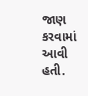જાણ કરવામાં આવી હતી.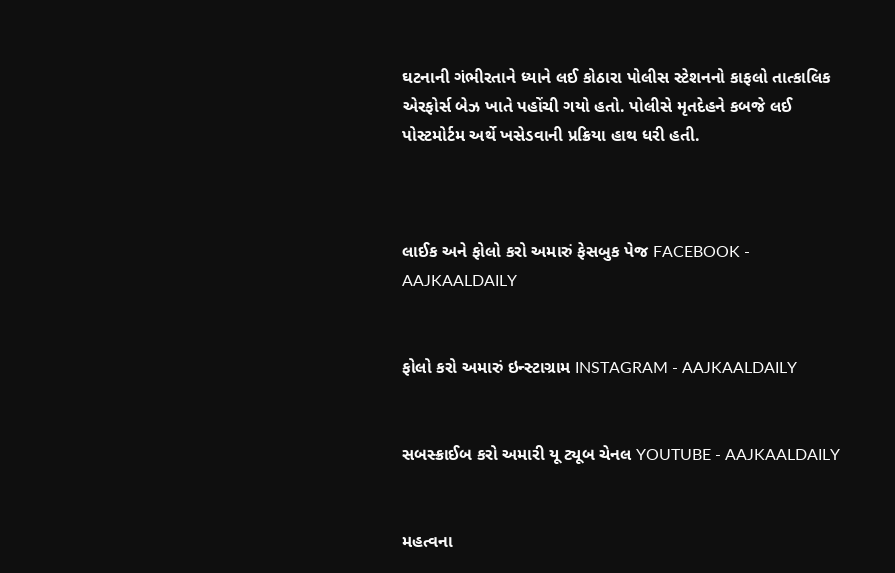ઘટનાની ગંભીરતાને ધ્યાને લઈ કોઠારા પોલીસ સ્ટેશનનો કાફલો તાત્કાલિક એરફોર્સ બેઝ ખાતે પહોંચી ગયો હતો. પોલીસે મૃતદેહને કબજે લઈ પોસ્ટમોર્ટમ અર્થે ખસેડવાની પ્રક્રિયા હાથ ધરી હતી.



લાઈક અને ફોલો કરો અમારું ફેસબુક પેજ FACEBOOK - AAJKAALDAILY


ફોલો કરો અમારું ઇન્સ્ટાગ્રામ INSTAGRAM - AAJKAALDAILY


સબસ્ક્રાઈબ કરો અમારી યૂ ટ્યૂબ ચેનલ YOUTUBE - AAJKAALDAILY


મહત્વના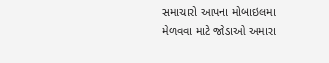સમાચારો આપના મોબાઇલમા મેળવવા માટે જોડાઓ અમારા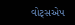વોટ્સએપ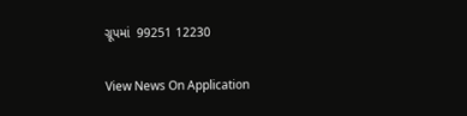ગ્રૂપમાં  99251 12230

View News On Application